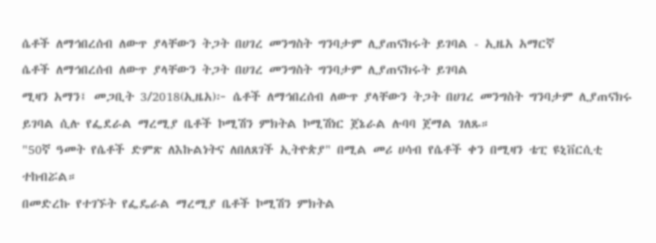ሴቶች ለማኅበረሰብ ለውጥ ያላቸውን ትጋት በሀገረ መንግስት ግንባታም ሊያጠናክሩት ይገባል - ኢዜአ አማርኛ
ሴቶች ለማኅበረሰብ ለውጥ ያላቸውን ትጋት በሀገረ መንግስት ግንባታም ሊያጠናክሩት ይገባል
ሚዛን አማን፤ መጋቢት 3/2018(ኢዜአ)፦ ሴቶች ለማኅበረሰብ ለውጥ ያላቸውን ትጋት በሀገረ መንግስት ግንባታም ሊያጠናክሩ ይገባል ሲሉ የፌደራል ማረሚያ ቤቶች ኮሚሽን ምክትል ኮሚሽነር ጀኔራል ሉባባ ጀማል ገለጹ።
"50ኛ ዓመት የሴቶች ድምጽ ለእኩልነትና ለበለጸገች ኢትዮጵያ" በሚል መሪ ሀሳብ የሴቶች ቀን በሚዛን ቴፒ ዩኒቨርሲቲ ተከብሯል።
በመድረኩ የተገኙት የፌዴራል ማረሚያ ቤቶች ኮሚሽን ምክትል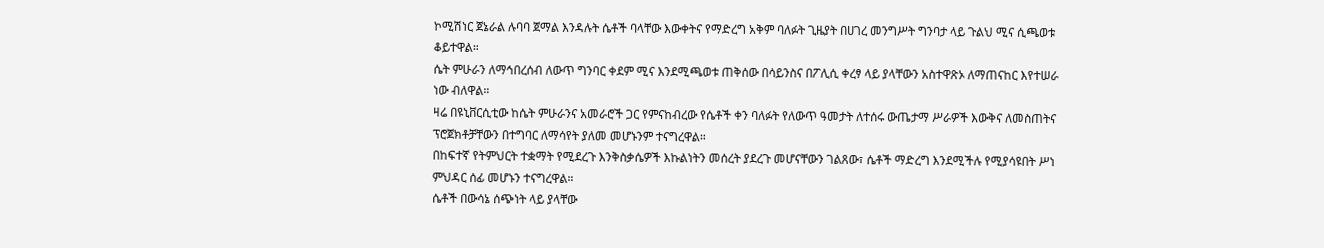ኮሚሽነር ጀኔራል ሉባባ ጀማል እንዳሉት ሴቶች ባላቸው እውቀትና የማድረግ አቅም ባለፉት ጊዜያት በሀገረ መንግሥት ግንባታ ላይ ጉልህ ሚና ሲጫወቱ ቆይተዋል።
ሴት ምሁራን ለማኅበረሰብ ለውጥ ግንባር ቀደም ሚና እንደሚጫወቱ ጠቅሰው በሳይንስና በፖሊሲ ቀረፃ ላይ ያላቸውን አስተዋጽኦ ለማጠናከር እየተሠራ ነው ብለዋል።
ዛሬ በዩኒቨርሲቲው ከሴት ምሁራንና አመራሮች ጋር የምናከብረው የሴቶች ቀን ባለፉት የለውጥ ዓመታት ለተሰሩ ውጤታማ ሥራዎች እውቅና ለመስጠትና ፕሮጀክቶቻቸውን በተግባር ለማሳየት ያለመ መሆኑንም ተናግረዋል።
በከፍተኛ የትምህርት ተቋማት የሚደረጉ እንቅስቃሴዎች እኩልነትን መሰረት ያደረጉ መሆናቸውን ገልጸው፣ ሴቶች ማድረግ እንደሚችሉ የሚያሳዩበት ሥነ ምህዳር ሰፊ መሆኑን ተናግረዋል።
ሴቶች በውሳኔ ሰጭነት ላይ ያላቸው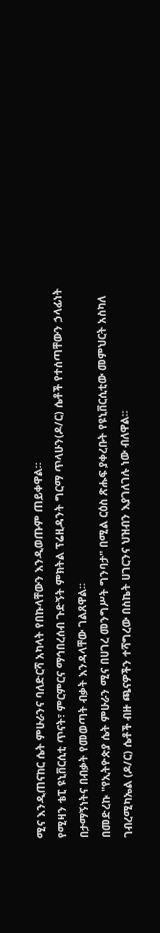ሚና እንዲጠናከር ሴት ምሁራንና ባለድርሻ አካላት የበኩላቸውን እንዲወጡም ጠይቀዋል።
የሚዛን ቴፒ ዩኒቨርሲቲ ጥናት፣ ምርምርና ማኅበረሰብ ጉድኝት ምክትል ፕሬዚዳንት ግርማ ጥላሁን(ዶ/ር) ሴቶች የተሰጣቸውን ኃላፊነት በታማኝነትና በብቃት የመወጣት ብቃት እንዳላቸው ገልጸዋል፡፡
በመድረኩ "የኢትዮጵያ ሴት ምሁራን ሚና በሀገረ መንግሥት ግንባታ" በሚል ርዕስ ጽሑፍ ያቀረቡት የዩኒቨርሲቲው መምህርት አስካለ ገብረሚካኤል (ዶ/ር) ሴቶች ብዙ ጫናዎችን ተሻግረው በስኬት ሀገርንና ህዝብን እያገለገሉ ነው ብለዋል።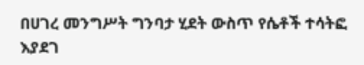በሀገረ መንግሥት ግንባታ ሂደት ውስጥ የሴቶች ተሳትፎ እያደገ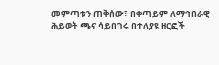መምጣቱን ጠቅሰው፣ በቀጣይም ለማኅበራዊ ሕይወት ጫና ሳይበገሩ በተለያዩ ዘርፎች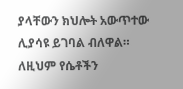ያላቸውን ክህሎት አውጥተው ሊያሳዩ ይገባል ብለዋል።
ለዚህም የሴቶችን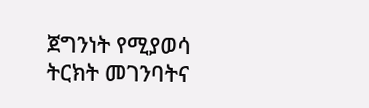ጀግንነት የሚያወሳ ትርክት መገንባትና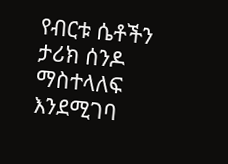የብርቱ ሴቶችን ታሪክ ሰንዶ ማስተላለፍ እንደሚገባ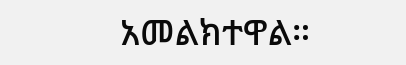አመልክተዋል።